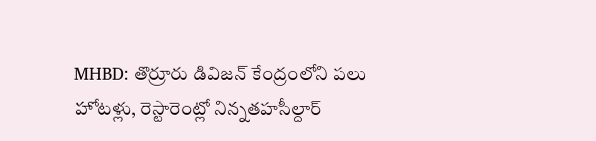MHBD: తొర్రూరు డివిజన్ కేంద్రంలోని పలు హోటళ్లు, రెస్టారెంట్లో నిన్నతహసీల్దార్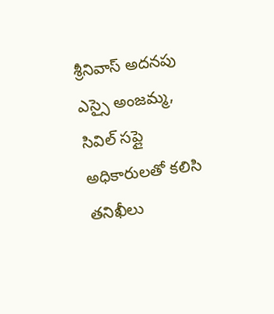శ్రీనివాస్ అదనపు ఎస్సై అంజమ్మ, సివిల్ సప్లై అధికారులతో కలిసి తనిఖీలు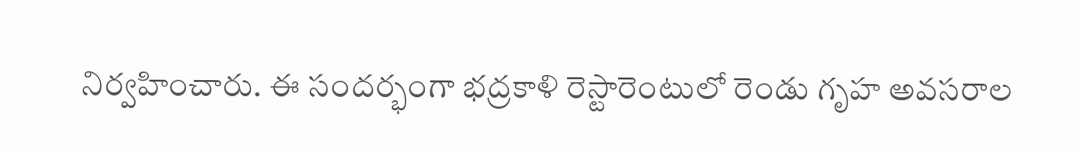నిర్వహించారు. ఈ సందర్భంగా భద్రకాళి రెస్టారెంటులో రెండు గృహ అవసరాల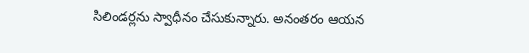సిలిండర్లను స్వాధీనం చేసుకున్నారు. అనంతరం ఆయన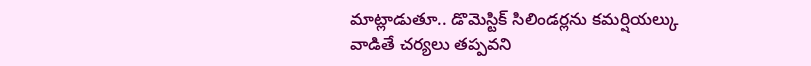మాట్లాడుతూ.. డొమెస్టిక్ సిలిండర్లను కమర్షియల్కు వాడితే చర్యలు తప్పవని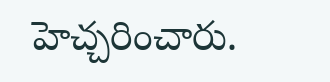హెచ్చరించారు.